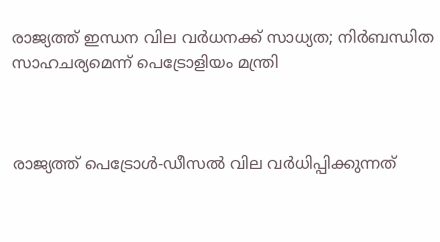രാജ്യത്ത് ഇന്ധന വില വർധനക്ക് സാധ്യത; നിർബന്ധിത സാഹചര്യമെന്ന് പെട്രോളിയം മന്ത്രി



രാജ്യത്ത് പെട്രോൾ-ഡീസൽ വില വർധിപ്പിക്കുന്നത്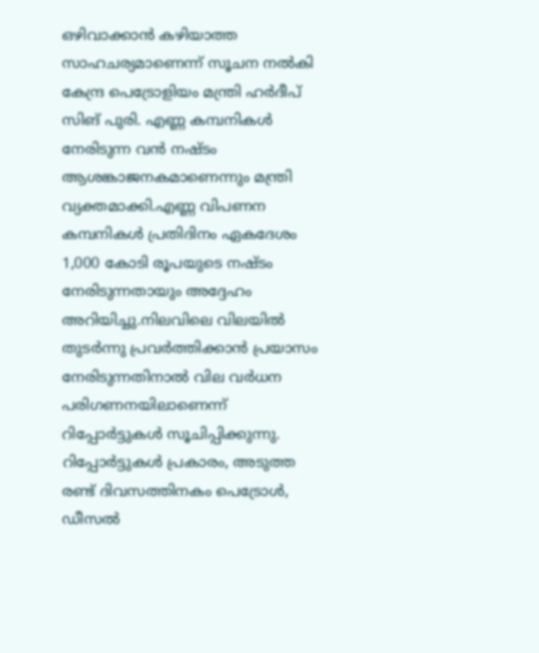ഒഴിവാക്കാൻ കഴിയാത്ത സാഹചര്യമാണെന്ന് സൂചന നൽകി കേന്ദ്ര പെട്രോളിയം മന്ത്രി ഹർദീപ് സിങ് പുരി. എണ്ണ കമ്പനികൾ നേരിടുന്ന വൻ നഷ്ടം ആശങ്കാജനകമാണെന്നും മന്ത്രി വ്യക്തമാക്കി.എണ്ണ വിപണന കമ്പനികൾ പ്രതിദിനം ഏകദേശം 1,000 കോടി രൂപയുടെ നഷ്ടം നേരിടുന്നതായും അദ്ദേഹം അറിയിച്ചു.നിലവിലെ വിലയിൽ തുടർന്നു പ്രവർത്തിക്കാൻ പ്രയാസം നേരിടുന്നതിനാൽ വില വർധന പരിഗണനയിലാണെന്ന് റിപ്പോർട്ടുകൾ സൂചിപ്പിക്കുന്നു.
റിപ്പോർട്ടുകൾ പ്രകാരം, അടുത്ത രണ്ട് ദിവസത്തിനകം പെട്രോൾ, ഡീസൽ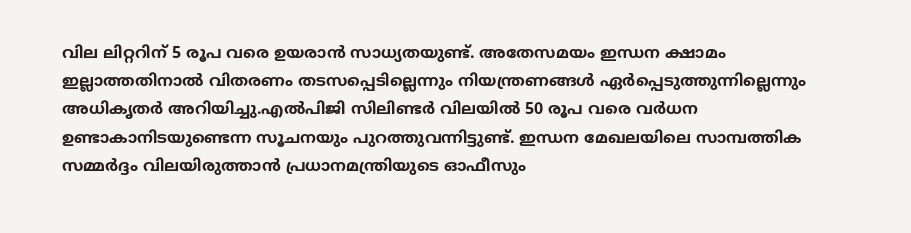വില ലിറ്ററിന് 5 രൂപ വരെ ഉയരാൻ സാധ്യതയുണ്ട്. അതേസമയം ഇന്ധന ക്ഷാമം ഇല്ലാത്തതിനാൽ വിതരണം തടസപ്പെടില്ലെന്നും നിയന്ത്രണങ്ങൾ ഏർപ്പെടുത്തുന്നില്ലെന്നും അധികൃതർ അറിയിച്ചു.എൽപിജി സിലിണ്ടർ വിലയിൽ 50 രൂപ വരെ വർധന ഉണ്ടാകാനിടയുണ്ടെന്ന സൂചനയും പുറത്തുവന്നിട്ടുണ്ട്. ഇന്ധന മേഖലയിലെ സാമ്പത്തിക സമ്മർദ്ദം വിലയിരുത്താൻ പ്രധാനമന്ത്രിയുടെ ഓഫീസും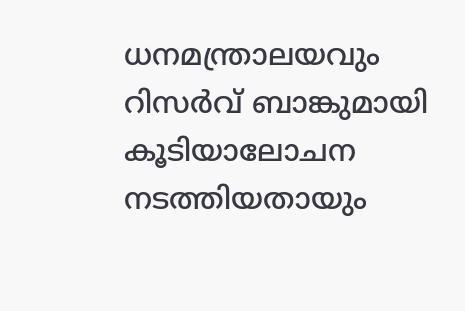ധനമന്ത്രാലയവും റിസർവ് ബാങ്കുമായി കൂടിയാലോചന നടത്തിയതായും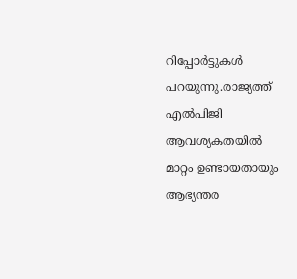റിപ്പോർട്ടുകൾ പറയുന്നു.രാജ്യത്ത് എൽപിജി ആവശ്യകതയിൽ മാറ്റം ഉണ്ടായതായും ആഭ്യന്തര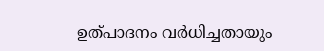ഉത്പാദനം വർധിച്ചതായും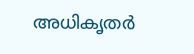അധികൃതർ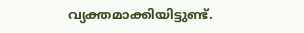വ്യക്തമാക്കിയിട്ടുണ്ട്.